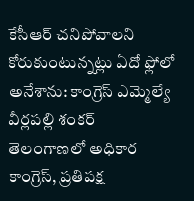కేసీఆర్ చనిపోవాలని కోరుకుంటున్నట్లు ఏదో ఫ్లోలో అనేశాను: కాంగ్రెస్ ఎమ్మెల్యే వీర్లపల్లి శంకర్
తెలంగాణలో అధికార కాంగ్రెస్, ప్రతిపక్ష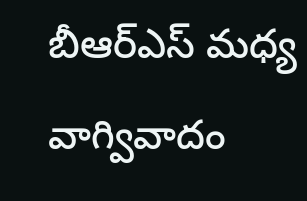బీఆర్ఎస్ మధ్య వాగ్వివాదం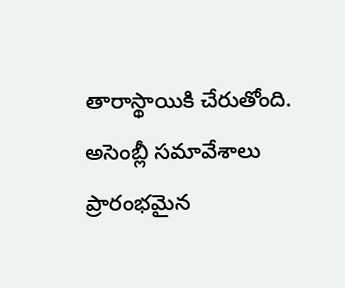తారాస్థాయికి చేరుతోంది. అసెంబ్లీ సమావేశాలు ప్రారంభమైన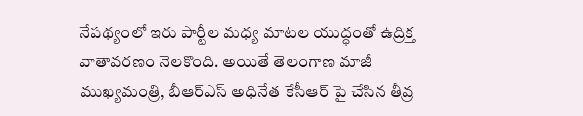నేపథ్యంలో ఇరు పార్టీల మధ్య మాటల యుద్ధంతో ఉద్రిక్త వాతావరణం నెలకొంది. అయితే తెలంగాణ మాజీ ముఖ్యమంత్రి, బీఆర్ఎస్ అధినేత కేసీఆర్ పై చేసిన తీవ్ర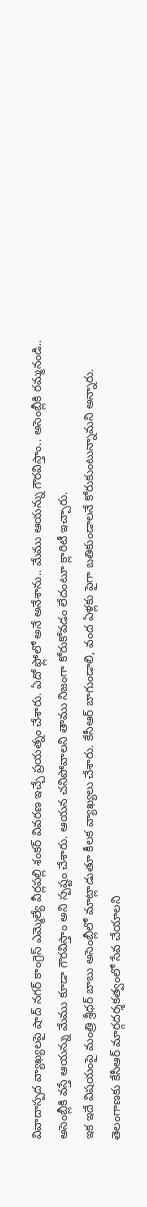వివాదాస్పద వ్యాఖ్యలపై షాద్ నగర్ కాంగ్రెస్ ఎమ్మెల్యే వీర్లపల్లి శంకర్ వివరణ ఇచ్చే ప్రయత్నం చేశారు. ఏదో ఫ్లోలో అనే అనేశాను.. మేము ఆయన్ను గౌరవిస్తాం.. అసెంబ్లీకి రమ్మనండి.. అసెంబ్లీకి వస్తే ఆయన్ను మేము కూడా గౌరవిస్తాం అని స్పష్టం చేశారు. ఆయన చనిపోవాలని తాము నిజంగా కోరుకోవడం లేదంటూ క్లారిటీ ఇచ్చారు.
ఇక ఇదే విషయంపై మంత్రి శ్రీధర్ బాబు అసెంబ్లీలో మాట్లాడుతూ కీలక వ్యాఖ్యలు చేశారు. కేసీఆర్ బాగుండాలి, వంద ఏళ్లకు పైగా బతికుండాలనే కోరుకుంటున్నామని అన్నారు. తెలంగాణకు కేసీఆర్ మార్గదర్శకత్వంలో సేవ చేయాలని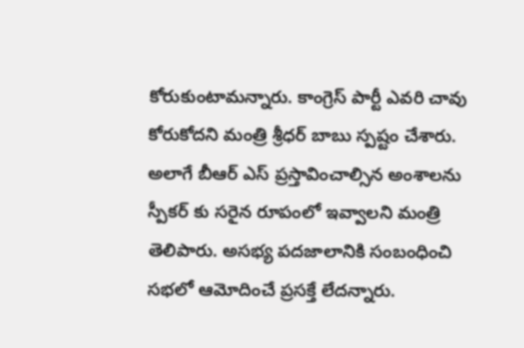కోరుకుంటామన్నారు. కాంగ్రెస్ పార్టీ ఎవరి చావు కోరుకోదని మంత్రి శ్రీధర్ బాబు స్పష్టం చేశారు. అలాగే బీఆర్ ఎస్ ప్రస్తావించాల్సిన అంశాలను స్పీకర్ కు సరైన రూపంలో ఇవ్వాలని మంత్రి తెలిపారు. అసభ్య పదజాలానికి సంబంధించి సభలో ఆమోదించే ప్రసక్తే లేదన్నారు.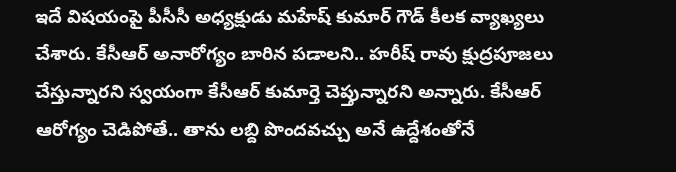ఇదే విషయంపై పీసీసీ అధ్యక్షుడు మహేష్ కుమార్ గౌడ్ కీలక వ్యాఖ్యలు చేశారు. కేసీఆర్ అనారోగ్యం బారిన పడాలని.. హరీష్ రావు క్షుద్రపూజలు చేస్తున్నారని స్వయంగా కేసీఆర్ కుమార్తె చెప్తున్నారని అన్నారు. కేసీఆర్ ఆరోగ్యం చెడిపోతే.. తాను లబ్ది పొందవచ్చు అనే ఉద్దేశంతోనే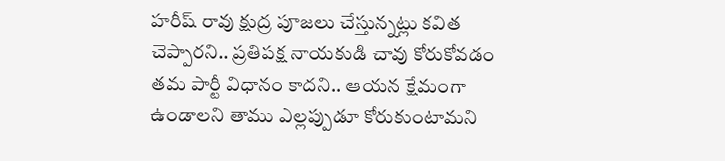హరీష్ రావు క్షుద్ర పూజలు చేస్తున్నట్లు కవిత చెప్పారని.. ప్రతిపక్ష నాయకుడి చావు కోరుకోవడం తమ పార్టీ విధానం కాదని.. ఆయన క్షేమంగా ఉండాలని తాము ఎల్లప్పుడూ కోరుకుంటామని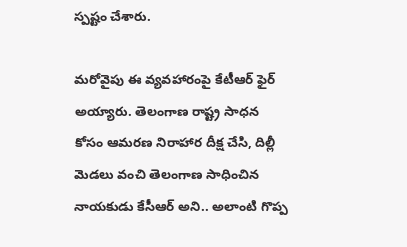స్పష్టం చేశారు.

మరోవైపు ఈ వ్యవహారంపై కేటీఆర్ ఫైర్ అయ్యారు. తెలంగాణ రాష్ట్ర సాధన కోసం ఆమరణ నిరాహార దీక్ష చేసి, దిల్లీ మెడలు వంచి తెలంగాణ సాధించిన నాయకుడు కేసీఆర్ అని.. అలాంటి గొప్ప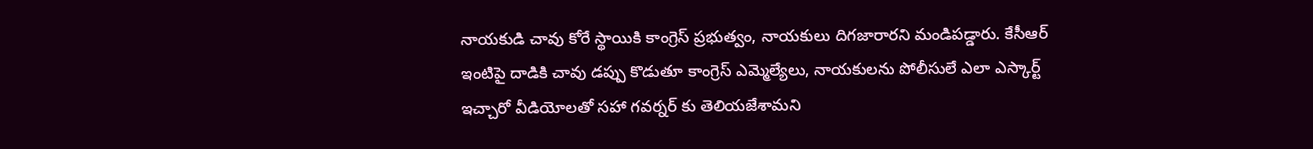నాయకుడి చావు కోరే స్థాయికి కాంగ్రెస్ ప్రభుత్వం, నాయకులు దిగజారారని మండిపడ్డారు. కేసీఆర్ ఇంటిపై దాడికి చావు డప్పు కొడుతూ కాంగ్రెస్ ఎమ్మెల్యేలు, నాయకులను పోలీసులే ఎలా ఎస్కార్ట్ ఇచ్చారో వీడియోలతో సహా గవర్నర్ కు తెలియజేశామని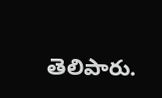తెలిపారు.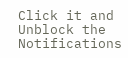Click it and Unblock the Notifications